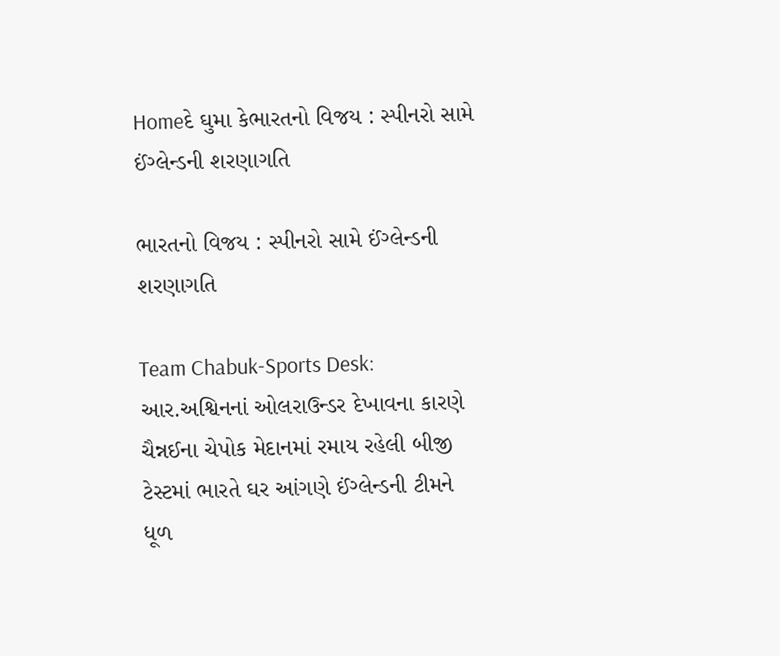Homeદે ઘુમા કેભારતનો વિજય : સ્પીનરો સામે ઈંગ્લેન્ડની શરણાગતિ

ભારતનો વિજય : સ્પીનરો સામે ઈંગ્લેન્ડની શરણાગતિ

Team Chabuk-Sports Desk: આર.અશ્વિનનાં ઓલરાઉન્ડર દેખાવના કારણે ચૈન્નઈના ચેપોક મેદાનમાં રમાય રહેલી બીજી ટેસ્ટમાં ભારતે ઘર આંગણે ઈંગ્લેન્ડની ટીમને ધૂળ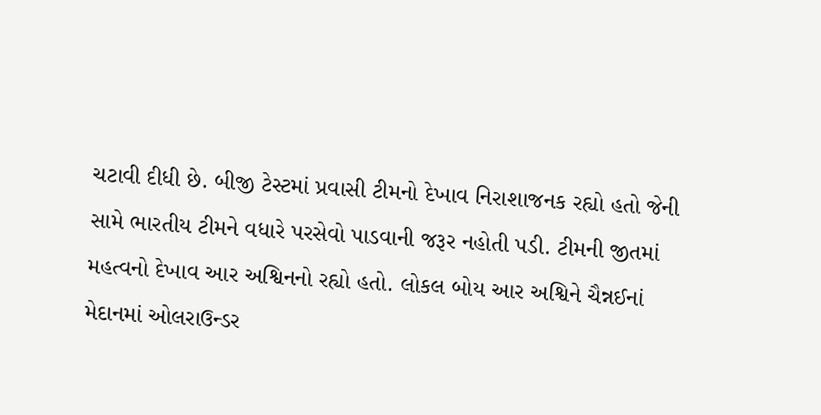ચટાવી દીધી છે. બીજી ટેસ્ટમાં પ્રવાસી ટીમનો દેખાવ નિરાશાજનક રહ્યો હતો જેની સામે ભારતીય ટીમને વધારે પરસેવો પાડવાની જરૂર નહોતી પડી. ટીમની જીતમાં મહત્વનો દેખાવ આર અશ્વિનનો રહ્યો હતો. લોકલ બોય આર અશ્વિને ચૈન્નઈનાં મેદાનમાં ઓલરાઉન્ડર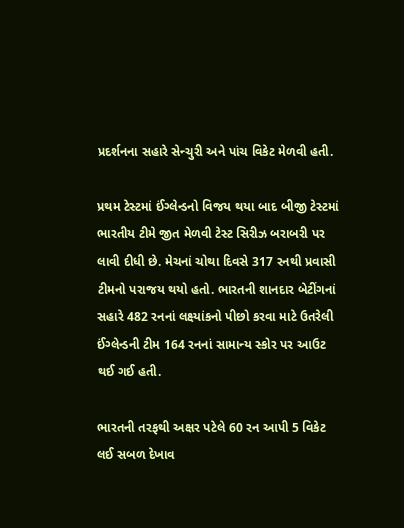પ્રદર્શનના સહારે સેન્ચુરી અને પાંચ વિકેટ મેળવી હતી.

પ્રથમ ટેસ્ટમાં ઈંગ્લેન્ડનો વિજય થયા બાદ બીજી ટેસ્ટમાં ભારતીય ટીમે જીત મેળવી ટેસ્ટ સિરીઝ બરાબરી પર લાવી દીધી છે. મેચનાં ચોથા દિવસે 317 રનથી પ્રવાસી ટીમનો પરાજય થયો હતો. ભારતની શાનદાર બેટીંગનાં સહારે 482 રનનાં લક્ષ્યાંકનો પીછો કરવા માટે ઉતરેલી ઈંગ્લેન્ડની ટીમ 164 રનનાં સામાન્ય સ્કોર પર આઉટ થઈ ગઈ હતી.

ભારતની તરફથી અક્ષર પટેલે 60 રન આપી 5 વિકેટ લઈ સબળ દેખાવ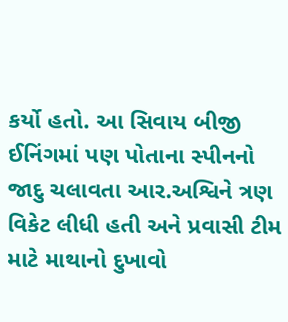કર્યો હતો. આ સિવાય બીજી ઈનિંગમાં પણ પોતાના સ્પીનનો જાદુ ચલાવતા આર.અશ્વિને ત્રણ વિકેટ લીધી હતી અને પ્રવાસી ટીમ માટે માથાનો દુખાવો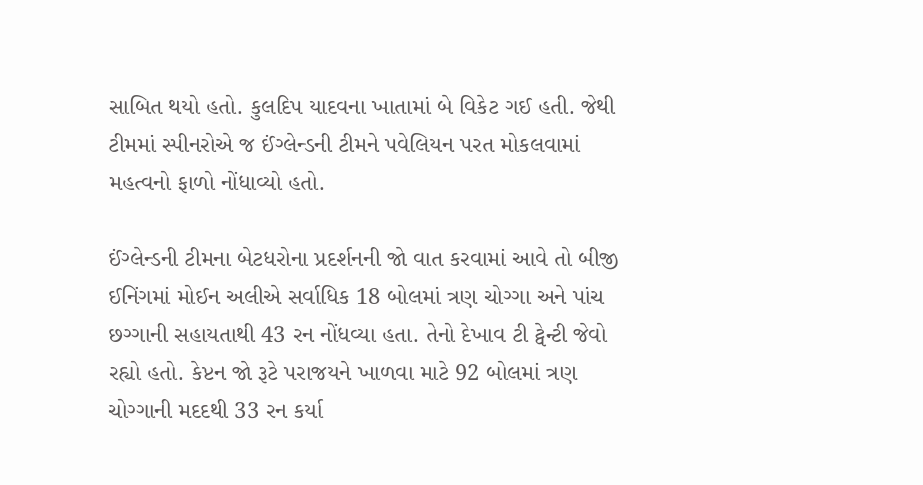સાબિત થયો હતો. કુલદિપ યાદવના ખાતામાં બે વિકેટ ગઈ હતી. જેથી ટીમમાં સ્પીનરોએ જ ઈંગ્લેન્ડની ટીમને પવેલિયન પરત મોકલવામાં મહત્વનો ફાળો નોંધાવ્યો હતો.

ઈંગ્લેન્ડની ટીમના બેટધરોના પ્રદર્શનની જો વાત કરવામાં આવે તો બીજી ઈનિંગમાં મોઈન અલીએ સર્વાધિક 18 બોલમાં ત્રણ ચોગ્ગા અને પાંચ છગ્ગાની સહાયતાથી 43 રન નોંધવ્યા હતા. તેનો દેખાવ ટી ટ્વેન્ટી જેવો રહ્યો હતો. કેપ્ટન જો રૂટે પરાજયને ખાળવા માટે 92 બોલમાં ત્રણ ચોગ્ગાની મદદથી 33 રન કર્યા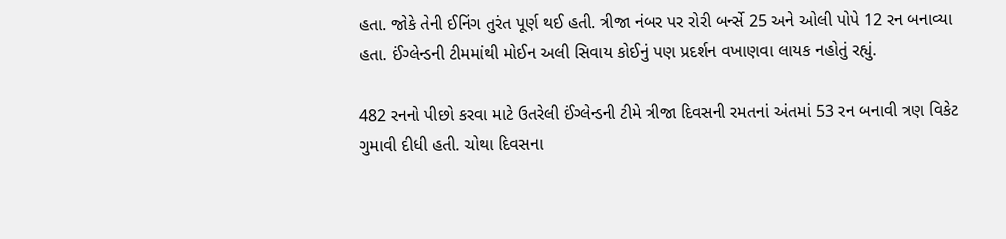હતા. જોકે તેની ઈનિંગ તુરંત પૂર્ણ થઈ હતી. ત્રીજા નંબર પર રોરી બર્ન્સે 25 અને ઓલી પોપે 12 રન બનાવ્યા હતા. ઈંગ્લેન્ડની ટીમમાંથી મોઈન અલી સિવાય કોઈનું પણ પ્રદર્શન વખાણવા લાયક નહોતું રહ્યું.

482 રનનો પીછો કરવા માટે ઉતરેલી ઈંગ્લેન્ડની ટીમે ત્રીજા દિવસની રમતનાં અંતમાં 53 રન બનાવી ત્રણ વિકેટ ગુમાવી દીધી હતી. ચોથા દિવસના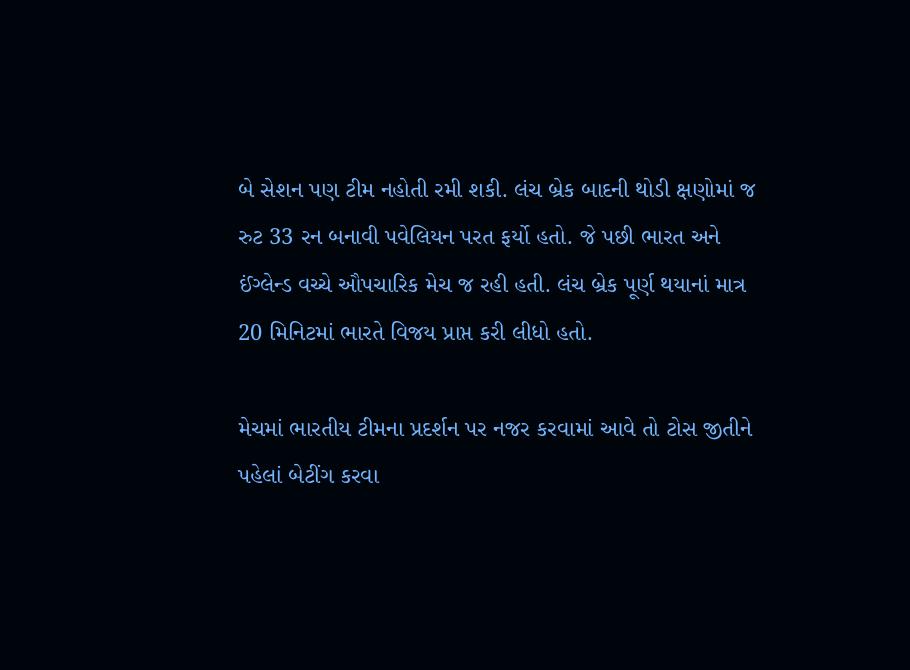બે સેશન પણ ટીમ નહોતી રમી શકી. લંચ બ્રેક બાદની થોડી ક્ષણોમાં જ રુટ 33 રન બનાવી પવેલિયન પરત ફર્યો હતો. જે પછી ભારત અને ઈંગ્લેન્ડ વચ્ચે ઔપચારિક મેચ જ રહી હતી. લંચ બ્રેક પૂર્ણ થયાનાં માત્ર 20 મિનિટમાં ભારતે વિજય પ્રાપ્ત કરી લીધો હતો.

મેચમાં ભારતીય ટીમના પ્રદર્શન પર નજર કરવામાં આવે તો ટોસ જીતીને પહેલાં બેટીંગ કરવા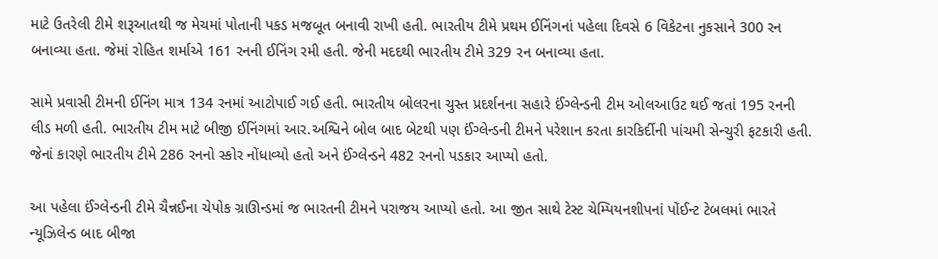માટે ઉતરેલી ટીમે શરૂઆતથી જ મેચમાં પોતાની પકડ મજબૂત બનાવી રાખી હતી. ભારતીય ટીમે પ્રથમ ઈનિંગનાં પહેલા દિવસે 6 વિકેટના નુકસાને 300 રન બનાવ્યા હતા. જેમાં રોહિત શર્માએ 161 રનની ઈનિંગ રમી હતી. જેની મદદથી ભારતીય ટીમે 329 રન બનાવ્યા હતા.

સામે પ્રવાસી ટીમની ઈનિંગ માત્ર 134 રનમાં આટોપાઈ ગઈ હતી. ભારતીય બોલરના ચુસ્ત પ્રદર્શનના સહારે ઈંગ્લેન્ડની ટીમ ઓલઆઉટ થઈ જતાં 195 રનની લીડ મળી હતી. ભારતીય ટીમ માટે બીજી ઈનિંગમાં આર.અશ્વિને બોલ બાદ બેટથી પણ ઈંગ્લેન્ડની ટીમને પરેશાન કરતા કારકિર્દીની પાંચમી સેન્ચુરી ફટકારી હતી. જેનાં કારણે ભારતીય ટીમે 286 રનનો સ્કોર નોંધાવ્યો હતો અને ઈંગ્લેન્ડને 482 રનનો પડકાર આપ્યો હતો.

આ પહેલા ઈંગ્લેન્ડની ટીમે ચૈન્નઈના ચેપોક ગ્રાઊન્ડમાં જ ભારતની ટીમને પરાજય આપ્યો હતો. આ જીત સાથે ટેસ્ટ ચેમ્પિયનશીપનાં પોંઈન્ટ ટેબલમાં ભારતે ન્યૂઝિલેન્ડ બાદ બીજા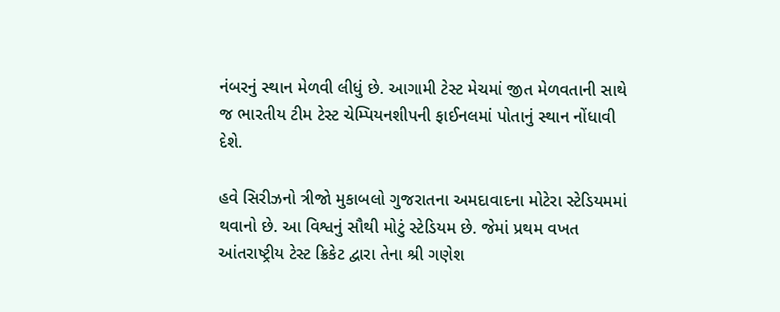નંબરનું સ્થાન મેળવી લીધું છે. આગામી ટેસ્ટ મેચમાં જીત મેળવતાની સાથે જ ભારતીય ટીમ ટેસ્ટ ચેમ્પિયનશીપની ફાઈનલમાં પોતાનું સ્થાન નોંધાવી દેશે.

હવે સિરીઝનો ત્રીજો મુકાબલો ગુજરાતના અમદાવાદના મોટેરા સ્ટેડિયમમાં થવાનો છે. આ વિશ્વનું સૌથી મોટું સ્ટેડિયમ છે. જેમાં પ્રથમ વખત આંતરાષ્ટ્રીય ટેસ્ટ ક્રિકેટ દ્વારા તેના શ્રી ગણેશ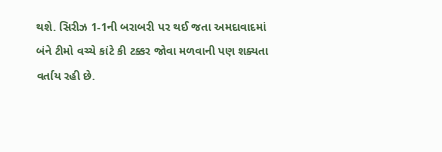થશે. સિરીઝ 1-1ની બરાબરી પર થઈ જતા અમદાવાદમાં બંને ટીમો વચ્ચે કાંટે કી ટક્કર જોવા મળવાની પણ શક્યતા વર્તાય રહી છે.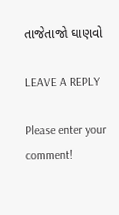તાજેતાજો ઘાણવો

LEAVE A REPLY

Please enter your comment!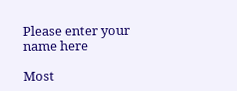Please enter your name here

Most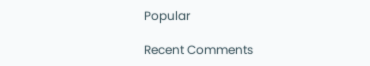Popular

Recent Comments